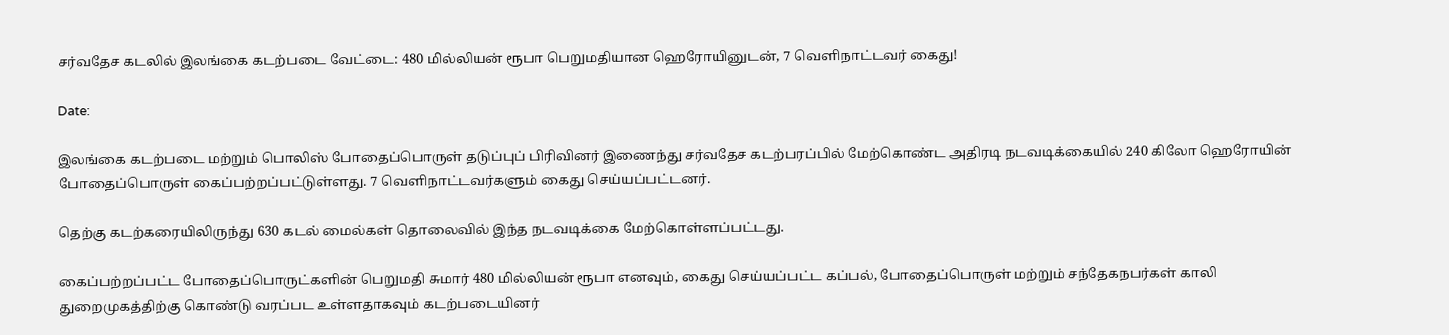சர்வதேச கடலில் இலங்கை கடற்படை வேட்டை: 480 மில்லியன் ரூபா பெறுமதியான ஹெரோயினுடன், 7 வெளிநாட்டவர் கைது!

Date:

இலங்கை கடற்படை மற்றும் பொலிஸ் போதைப்பொருள் தடுப்புப் பிரிவினர் இணைந்து சர்வதேச கடற்பரப்பில் மேற்கொண்ட அதிரடி நடவடிக்கையில் 240 கிலோ ஹெரோயின் போதைப்பொருள் கைப்பற்றப்பட்டுள்ளது. 7 வெளிநாட்டவர்களும் கைது செய்யப்பட்டனர்.

தெற்கு கடற்கரையிலிருந்து 630 கடல் மைல்கள் தொலைவில் இந்த நடவடிக்கை மேற்கொள்ளப்பட்டது.

கைப்பற்றப்பட்ட போதைப்பொருட்களின் பெறுமதி சுமார் 480 மில்லியன் ரூபா எனவும், கைது செய்யப்பட்ட கப்பல், போதைப்பொருள் மற்றும் சந்தேகநபர்கள் காலி துறைமுகத்திற்கு கொண்டு வரப்பட உள்ளதாகவும் கடற்படையினர்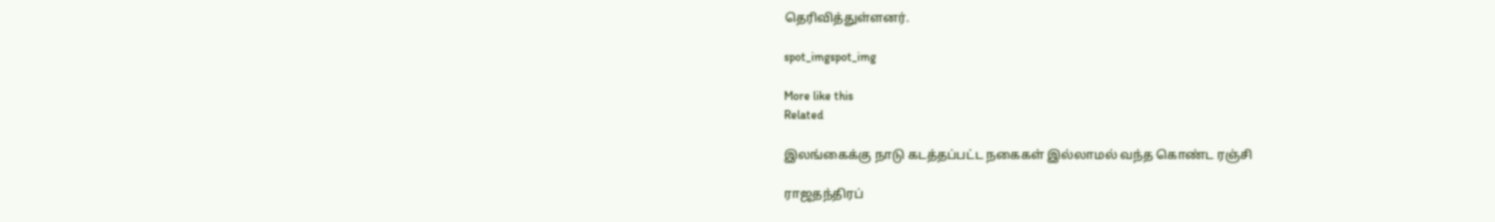தெரிவித்துள்ளனர்.

spot_imgspot_img

More like this
Related

இலங்கைக்கு நாடு கடத்தப்பட்ட நகைகள் இல்லாமல் வந்த கொண்ட ரஞ்சி

ராஜதந்திரப்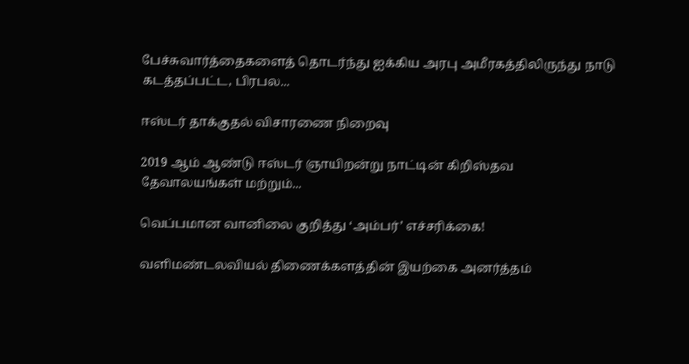பேச்சுவார்த்தைகளைத் தொடர்ந்து ஐக்கிய அரபு அமீரகத்திலிருந்து நாடு கடத்தப்பட்ட, பிரபல...

ஈஸ்டர் தாக்குதல் விசாரணை நிறைவு

2019 ஆம் ஆண்டு ஈஸ்டர் ஞாயிறன்று நாட்டின் கிறிஸ்தவ தேவாலயங்கள் மற்றும்...

வெப்பமான வானிலை குறித்து ‘அம்பர்’ எச்சரிக்கை!

வளிமண்டலவியல் திணைக்களத்தின் இயற்கை அனர்த்தம்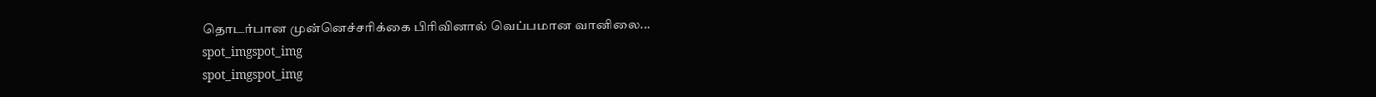தொடர்பான முன்னெச்சரிக்கை பிரிவினால் வெப்பமான வானிலை...
spot_imgspot_img
spot_imgspot_img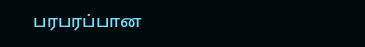பரபரப்பான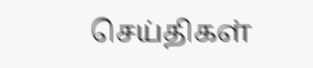செய்திகள்